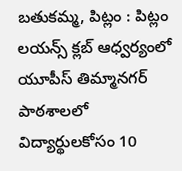బతుకమ్మ, పిట్లం : పిట్లం లయన్స్ క్లబ్ ఆధ్వర్యంలో యూపీస్ తిమ్మానగర్ పాఠశాలలో విద్యార్థులకోసం 10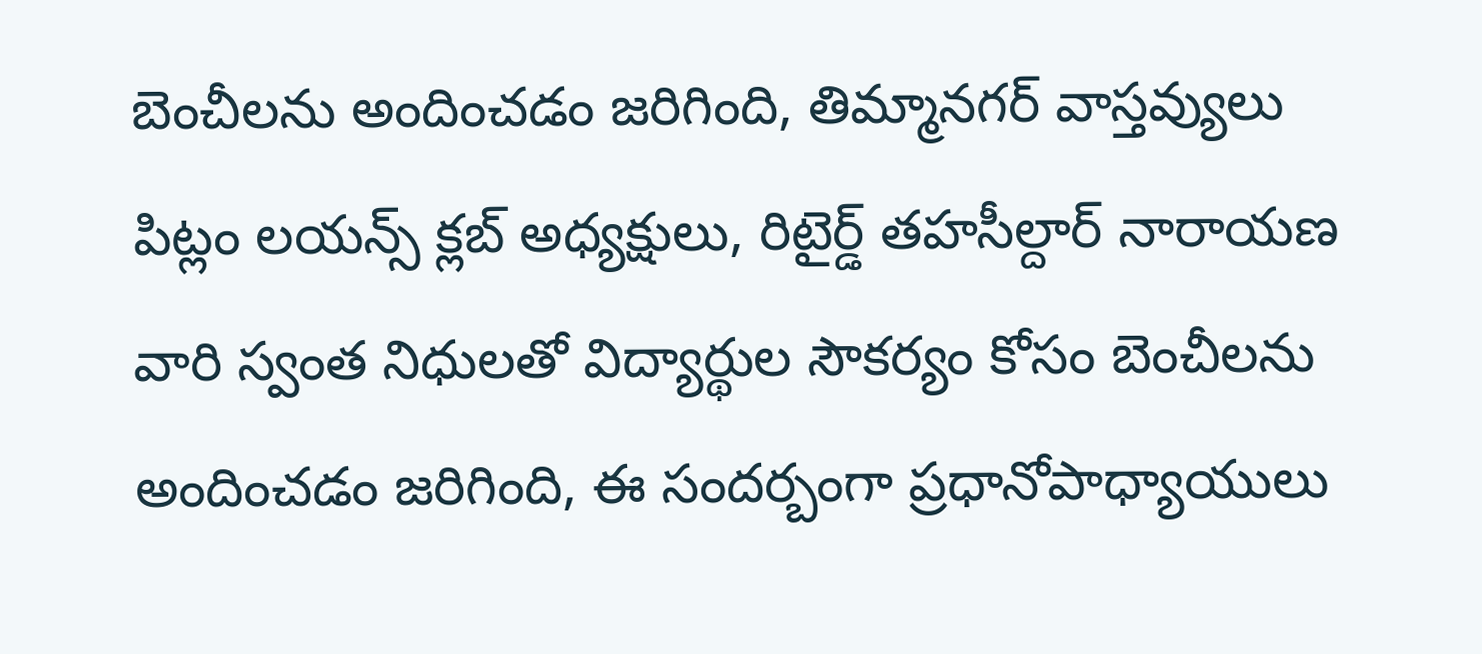బెంచీలను అందించడం జరిగింది, తిమ్మానగర్ వాస్తవ్యులు పిట్లం లయన్స్ క్లబ్ అధ్యక్షులు, రిటైర్డ్ తహసీల్దార్ నారాయణ వారి స్వంత నిధులతో విద్యార్థుల సౌకర్యం కోసం బెంచీలను అందించడం జరిగింది, ఈ సందర్బంగా ప్రధానోపాధ్యాయులు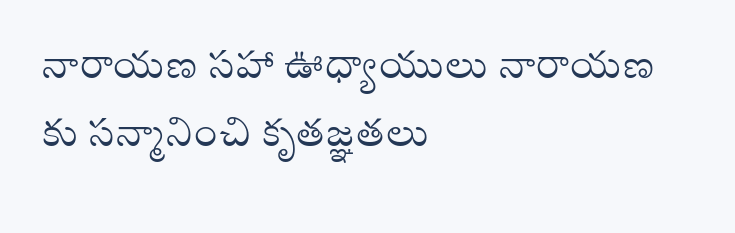నారాయణ సహా ఊధ్యాయులు నారాయణ కు సన్మానించి కృతజ్ఞతలు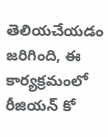తెలియచేయడం జరిగింది, ఈ కార్యక్రమంలో రీజియన్ కో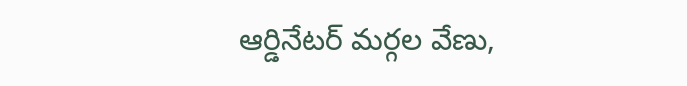ఆర్డినేటర్ మర్గల వేణు,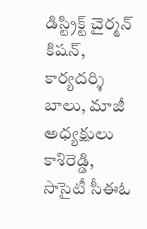డిస్ట్రిక్ట్ చైర్మన్ కిషన్, కార్యదర్శి బాలు, మాజీ అధ్యక్షులు కాశిరెడ్డి, సొసైటీ సీఈఓ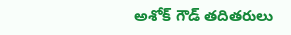అశోక్ గౌడ్ తదితరులు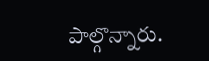పాల్గొన్నారు.